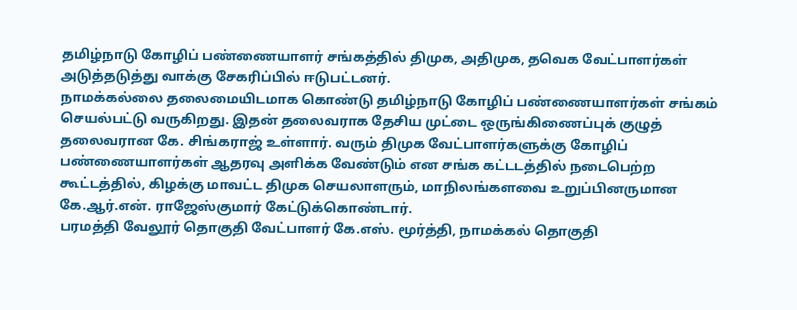தமிழ்நாடு கோழிப் பண்ணையாளர் சங்கத்தில் திமுக, அதிமுக, தவெக வேட்பாளர்கள் அடுத்தடுத்து வாக்கு சேகரிப்பில் ஈடுபட்டனர்.
நாமக்கல்லை தலைமையிடமாக கொண்டு தமிழ்நாடு கோழிப் பண்ணையாளர்கள் சங்கம் செயல்பட்டு வருகிறது. இதன் தலைவராக தேசிய முட்டை ஒருங்கிணைப்புக் குழுத் தலைவரான கே. சிங்கராஜ் உள்ளார். வரும் திமுக வேட்பாளர்களுக்கு கோழிப் பண்ணையாளர்கள் ஆதரவு அளிக்க வேண்டும் என சங்க கட்டடத்தில் நடைபெற்ற கூட்டத்தில், கிழக்கு மாவட்ட திமுக செயலாளரும், மாநிலங்களவை உறுப்பினருமான கே.ஆர்.என். ராஜேஸ்குமார் கேட்டுக்கொண்டார்.
பரமத்தி வேலூர் தொகுதி வேட்பாளர் கே.எஸ். மூர்த்தி, நாமக்கல் தொகுதி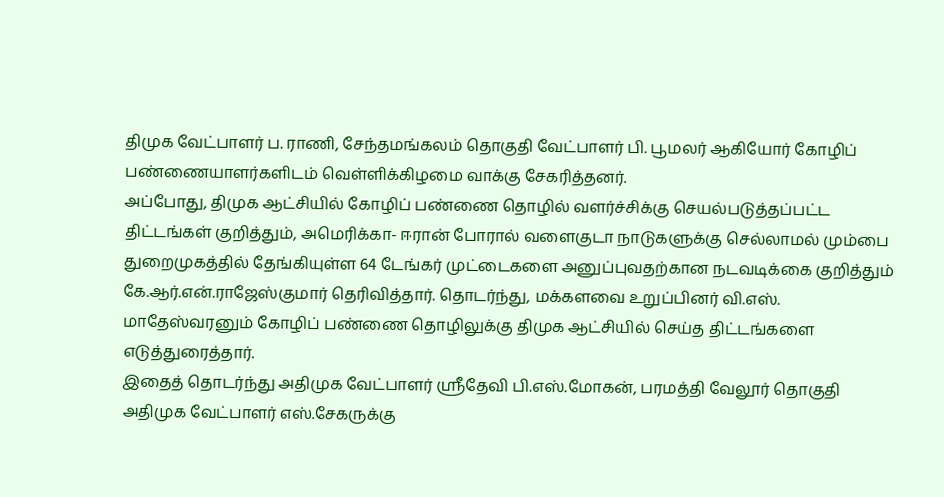திமுக வேட்பாளர் ப. ராணி, சேந்தமங்கலம் தொகுதி வேட்பாளர் பி. பூமலர் ஆகியோர் கோழிப் பண்ணையாளர்களிடம் வெள்ளிக்கிழமை வாக்கு சேகரித்தனர்.
அப்போது, திமுக ஆட்சியில் கோழிப் பண்ணை தொழில் வளர்ச்சிக்கு செயல்படுத்தப்பட்ட திட்டங்கள் குறித்தும், அமெரிக்கா- ஈரான் போரால் வளைகுடா நாடுகளுக்கு செல்லாமல் மும்பை துறைமுகத்தில் தேங்கியுள்ள 64 டேங்கர் முட்டைகளை அனுப்புவதற்கான நடவடிக்கை குறித்தும் கே.ஆர்.என்.ராஜேஸ்குமார் தெரிவித்தார். தொடர்ந்து, மக்களவை உறுப்பினர் வி.எஸ். மாதேஸ்வரனும் கோழிப் பண்ணை தொழிலுக்கு திமுக ஆட்சியில் செய்த திட்டங்களை எடுத்துரைத்தார்.
இதைத் தொடர்ந்து அதிமுக வேட்பாளர் ஸ்ரீதேவி பி.எஸ்.மோகன், பரமத்தி வேலூர் தொகுதி அதிமுக வேட்பாளர் எஸ்.சேகருக்கு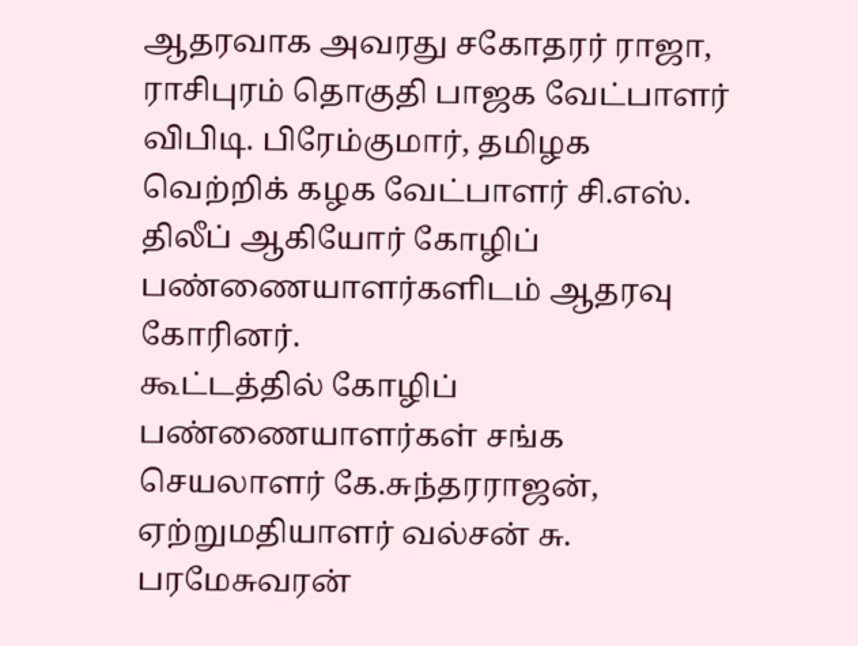ஆதரவாக அவரது சகோதரர் ராஜா, ராசிபுரம் தொகுதி பாஜக வேட்பாளர் விபிடி. பிரேம்குமார், தமிழக வெற்றிக் கழக வேட்பாளர் சி.எஸ். திலீப் ஆகியோர் கோழிப் பண்ணையாளர்களிடம் ஆதரவு கோரினர்.
கூட்டத்தில் கோழிப் பண்ணையாளர்கள் சங்க செயலாளர் கே.சுந்தரராஜன், ஏற்றுமதியாளர் வல்சன் சு. பரமேசுவரன்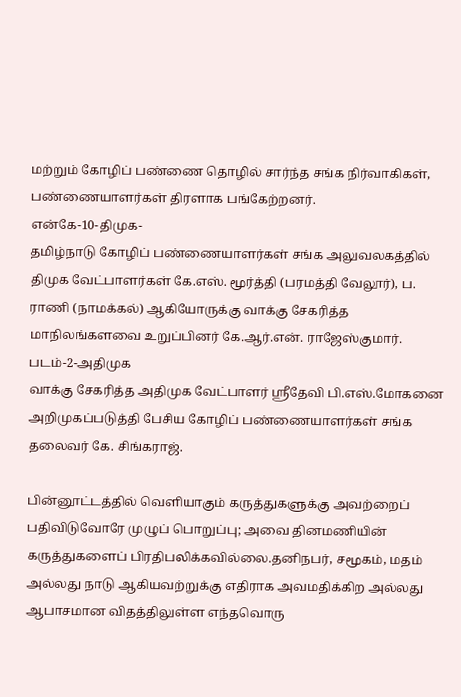மற்றும் கோழிப் பண்ணை தொழில் சார்ந்த சங்க நிர்வாகிகள், பண்ணையாளர்கள் திரளாக பங்கேற்றனர்.
என்கே-10-திமுக-
தமிழ்நாடு கோழிப் பண்ணையாளர்கள் சங்க அலுவலகத்தில் திமுக வேட்பாளர்கள் கே.எஸ். மூர்த்தி (பரமத்தி வேலூர்), ப. ராணி (நாமக்கல்) ஆகியோருக்கு வாக்கு சேகரித்த மாநிலங்களவை உறுப்பினர் கே.ஆர்.என். ராஜேஸ்குமார்.
படம்-2-அதிமுக
வாக்கு சேகரித்த அதிமுக வேட்பாளர் ஸ்ரீதேவி பி.எஸ்.மோகனை அறிமுகப்படுத்தி பேசிய கோழிப் பண்ணையாளர்கள் சங்க தலைவர் கே. சிங்கராஜ்.

பின்னூட்டத்தில் வெளியாகும் கருத்துகளுக்கு அவற்றைப் பதிவிடுவோரே முழுப் பொறுப்பு; அவை தினமணியின் கருத்துகளைப் பிரதிபலிக்கவில்லை.தனிநபர், சமூகம், மதம் அல்லது நாடு ஆகியவற்றுக்கு எதிராக அவமதிக்கிற அல்லது ஆபாசமான விதத்திலுள்ள எந்தவொரு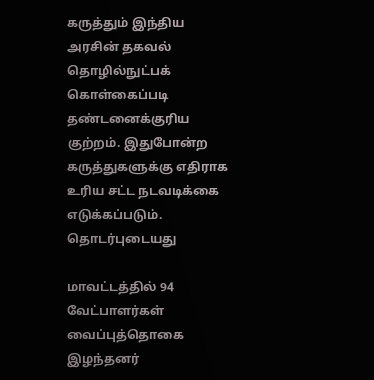கருத்தும் இந்திய அரசின் தகவல் தொழில்நுட்பக் கொள்கைப்படி தண்டனைக்குரிய குற்றம். இதுபோன்ற கருத்துகளுக்கு எதிராக உரிய சட்ட நடவடிக்கை எடுக்கப்படும்.
தொடர்புடையது

மாவட்டத்தில் 94 வேட்பாளர்கள் வைப்புத்தொகை இழந்தனர்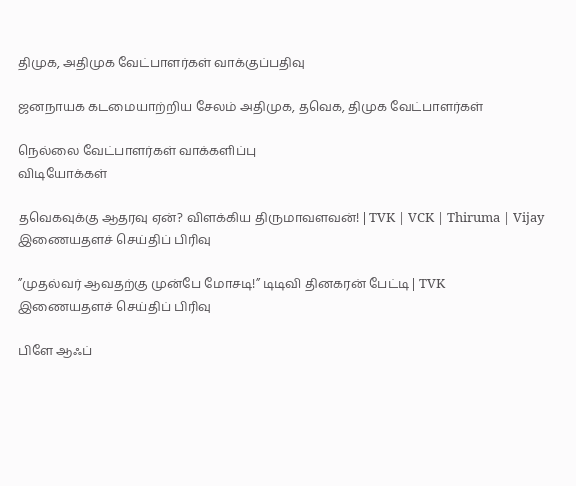திமுக, அதிமுக வேட்பாளர்கள் வாக்குப்பதிவு

ஜனநாயக கடமையாற்றிய சேலம் அதிமுக, தவெக, திமுக வேட்பாளர்கள்

நெல்லை வேட்பாளர்கள் வாக்களிப்பு
விடியோக்கள்

தவெகவுக்கு ஆதரவு ஏன்? விளக்கிய திருமாவளவன்! | TVK | VCK | Thiruma | Vijay
இணையதளச் செய்திப் பிரிவு

”முதல்வர் ஆவதற்கு முன்பே மோசடி!” டிடிவி தினகரன் பேட்டி | TVK
இணையதளச் செய்திப் பிரிவு

பிளே ஆஃப்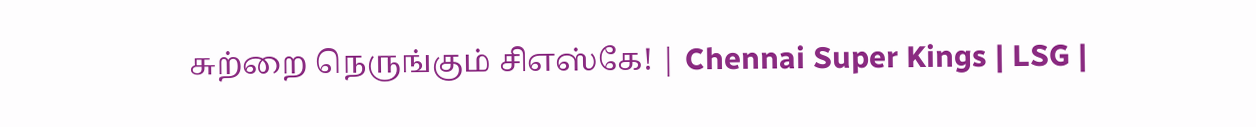சுற்றை நெருங்கும் சிஎஸ்கே! | Chennai Super Kings | LSG |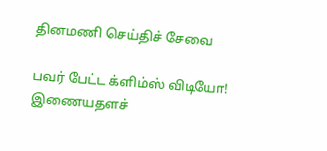தினமணி செய்திச் சேவை

பவர் பேட்ட க்ளிம்ஸ் விடியோ!
இணையதளச்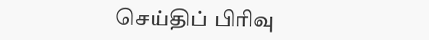செய்திப் பிரிவு